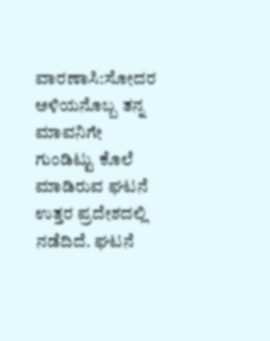ವಾರಣಾಸಿ:ಸೋದರ ಅಳಿಯನೊಬ್ಬ ತನ್ನ ಮಾವನಿಗೇ ಗುಂಡಿಟ್ಟು ಕೊಲೆ ಮಾಡಿರುವ ಘಟನೆ ಉತ್ತರ ಪ್ರದೇಶದಲ್ಲಿ ನಡೆದಿದೆ. ಘಟನೆ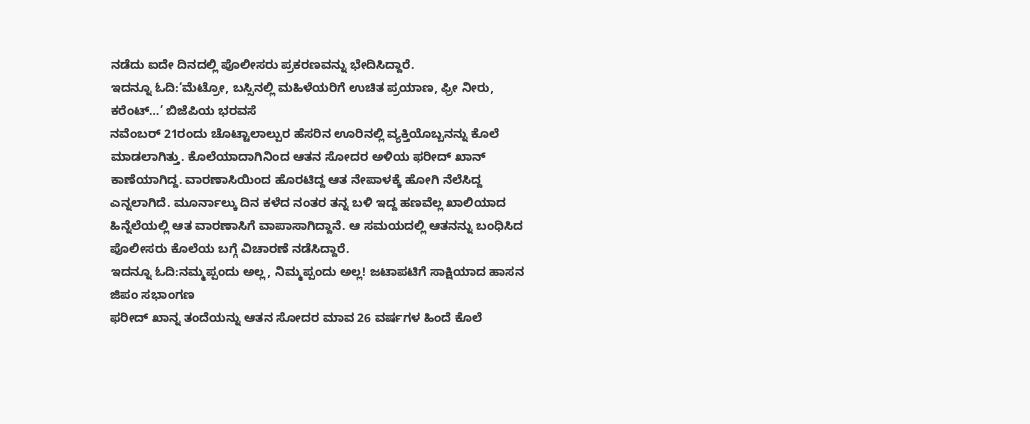ನಡೆದು ಐದೇ ದಿನದಲ್ಲಿ ಪೊಲೀಸರು ಪ್ರಕರಣವನ್ನು ಭೇದಿಸಿದ್ದಾರೆ.
ಇದನ್ನೂ ಓದಿ:‘ಮೆಟ್ರೋ, ಬಸ್ಸಿನಲ್ಲಿ ಮಹಿಳೆಯರಿಗೆ ಉಚಿತ ಪ್ರಯಾಣ, ಫ್ರೀ ನೀರು, ಕರೆಂಟ್…’ ಬಿಜೆಪಿಯ ಭರವಸೆ
ನವೆಂಬರ್ 21ರಂದು ಚೊಟ್ಟಾಲಾಲ್ಪುರ ಹೆಸರಿನ ಊರಿನಲ್ಲಿ ವ್ಯಕ್ತಿಯೊಬ್ಬನನ್ನು ಕೊಲೆ ಮಾಡಲಾಗಿತ್ತು. ಕೊಲೆಯಾದಾಗಿನಿಂದ ಆತನ ಸೋದರ ಅಳಿಯ ಫರೀದ್ ಖಾನ್ ಕಾಣೆಯಾಗಿದ್ದ. ವಾರಣಾಸಿಯಿಂದ ಹೊರಟಿದ್ದ ಆತ ನೇಪಾಳಕ್ಕೆ ಹೋಗಿ ನೆಲೆಸಿದ್ದ ಎನ್ನಲಾಗಿದೆ. ಮೂರ್ನಾಲ್ಕು ದಿನ ಕಳೆದ ನಂತರ ತನ್ನ ಬಳಿ ಇದ್ದ ಹಣವೆಲ್ಲ ಖಾಲಿಯಾದ ಹಿನ್ನೆಲೆಯಲ್ಲಿ ಆತ ವಾರಣಾಸಿಗೆ ವಾಪಾಸಾಗಿದ್ದಾನೆ. ಆ ಸಮಯದಲ್ಲಿ ಆತನನ್ನು ಬಂಧಿಸಿದ ಪೊಲೀಸರು ಕೊಲೆಯ ಬಗ್ಗೆ ವಿಚಾರಣೆ ನಡೆಸಿದ್ದಾರೆ.
ಇದನ್ನೂ ಓದಿ:ನಮ್ಮಪ್ಪಂದು ಅಲ್ಲ, ನಿಮ್ಮಪ್ಪಂದು ಅಲ್ಲ! ಜಟಾಪಟಿಗೆ ಸಾಕ್ಷಿಯಾದ ಹಾಸನ ಜಿಪಂ ಸಭಾಂಗಣ
ಫರೀದ್ ಖಾನ್ನ ತಂದೆಯನ್ನು ಆತನ ಸೋದರ ಮಾವ 26 ವರ್ಷಗಳ ಹಿಂದೆ ಕೊಲೆ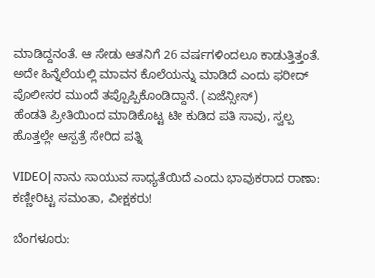ಮಾಡಿದ್ದನಂತೆ. ಆ ಸೇಡು ಆತನಿಗೆ 26 ವರ್ಷಗಳಿಂದಲೂ ಕಾಡುತ್ತಿತ್ತಂತೆ. ಅದೇ ಹಿನ್ನೆಲೆಯಲ್ಲಿ ಮಾವನ ಕೊಲೆಯನ್ನು ಮಾಡಿದೆ ಎಂದು ಫರೀದ್ ಪೊಲೀಸರ ಮುಂದೆ ತಪ್ಪೊಪ್ಪಿಕೊಂಡಿದ್ದಾನೆ. (ಏಜೆನ್ಸೀಸ್)
ಹೆಂಡತಿ ಪ್ರೀತಿಯಿಂದ ಮಾಡಿಕೊಟ್ಟ ಟೀ ಕುಡಿದ ಪತಿ ಸಾವು, ಸ್ವಲ್ಪ ಹೊತ್ತಲ್ಲೇ ಆಸ್ಪತ್ರೆ ಸೇರಿದ ಪತ್ನಿ

VIDEO| ನಾನು ಸಾಯುವ ಸಾಧ್ಯತೆಯಿದೆ ಎಂದು ಭಾವುಕರಾದ ರಾಣಾ: ಕಣ್ಣೀರಿಟ್ಟ ಸಮಂತಾ, ವೀಕ್ಷಕರು!

ಬೆಂಗಳೂರು: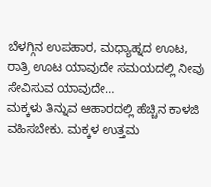ಬೆಳಗ್ಗಿನ ಉಪಹಾರ, ಮಧ್ಯಾಹ್ನದ ಊಟ, ರಾತ್ರಿ ಊಟ ಯಾವುದೇ ಸಮಯದಲ್ಲಿ ನೀವು ಸೇವಿಸುವ ಯಾವುದೇ…
ಮಕ್ಕಳು ತಿನ್ನುವ ಆಹಾರದಲ್ಲಿ ಹೆಚ್ಚಿನ ಕಾಳಜಿ ವಹಿಸಬೇಕು. ಮಕ್ಕಳ ಉತ್ತಮ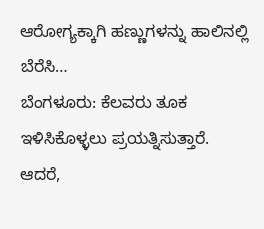ಆರೋಗ್ಯಕ್ಕಾಗಿ ಹಣ್ಣುಗಳನ್ನು ಹಾಲಿನಲ್ಲಿ ಬೆರೆಸಿ…
ಬೆಂಗಳೂರು: ಕೆಲವರು ತೂಕ ಇಳಿಸಿಕೊಳ್ಳಲು ಪ್ರಯತ್ನಿಸುತ್ತಾರೆ. ಆದರೆ,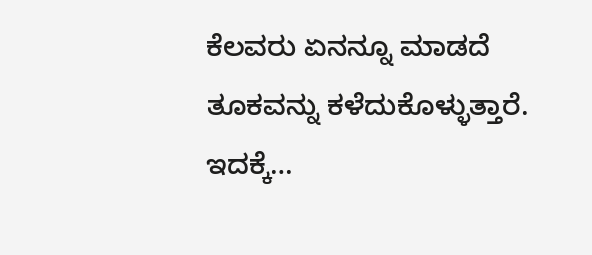ಕೆಲವರು ಏನನ್ನೂ ಮಾಡದೆ ತೂಕವನ್ನು ಕಳೆದುಕೊಳ್ಳುತ್ತಾರೆ. ಇದಕ್ಕೆ…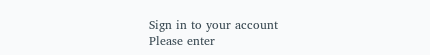Sign in to your account
Please enter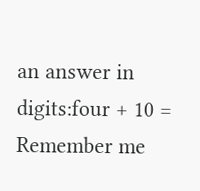an answer in digits:four + 10 =
Remember me